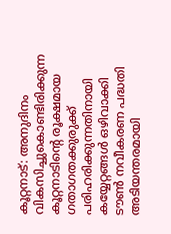കൂറ്റനാട്: അനുദിനം വികസിച്ചുകൊണ്ടിരിക്കുന്ന കൂറ്റനാടിന്റെ രൂക്ഷമായ ഗതാഗതക്കുരുക്ക് പരിഹരിക്കുന്നതിനായി കയ്യേറ്റങ്ങൾ ഒഴിവാക്കി ടൗൺ നവീകരണ പദ്ധതി അടിയന്തരമായി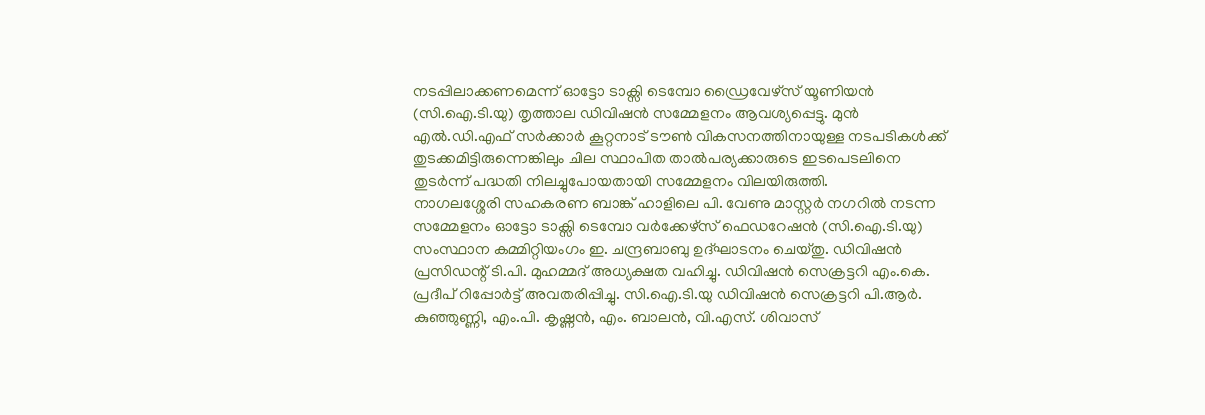നടപ്പിലാക്കണമെന്ന് ഓട്ടോ ടാക്സി ടെമ്പോ ഡ്രൈവേഴ്സ് യൂണിയൻ (സി.ഐ.ടി.യു) തൃത്താല ഡിവിഷൻ സമ്മേളനം ആവശ്യപ്പെട്ടു. മുൻ എൽ.ഡി.എഫ് സർക്കാർ കൂറ്റനാട് ടൗൺ വികസനത്തിനായുള്ള നടപടികൾക്ക് തുടക്കമിട്ടിരുന്നെങ്കിലും ചില സ്ഥാപിത താൽപര്യക്കാരുടെ ഇടപെടലിനെ തുടർന്ന് പദ്ധതി നിലച്ചുപോയതായി സമ്മേളനം വിലയിരുത്തി.
നാഗലശ്ശേരി സഹകരണ ബാങ്ക് ഹാളിലെ പി. വേണു മാസ്റ്റർ നഗറിൽ നടന്ന സമ്മേളനം ഓട്ടോ ടാക്സി ടെമ്പോ വർക്കേഴ്സ് ഫെഡറേഷൻ (സി.ഐ.ടി.യു) സംസ്ഥാന കമ്മിറ്റിയംഗം ഇ. ചന്ദ്രബാബു ഉദ്ഘാടനം ചെയ്തു. ഡിവിഷൻ പ്രസിഡന്റ് ടി.പി. മുഹമ്മദ് അധ്യക്ഷത വഹിച്ചു. ഡിവിഷൻ സെക്രട്ടറി എം.കെ. പ്രദീപ് റിപ്പോർട്ട് അവതരിപ്പിച്ചു. സി.ഐ.ടി.യു ഡിവിഷൻ സെക്രട്ടറി പി.ആർ. കുഞ്ഞുണ്ണി, എം.പി. കൃഷ്ണൻ, എം. ബാലൻ, വി.എസ്. ശിവാസ്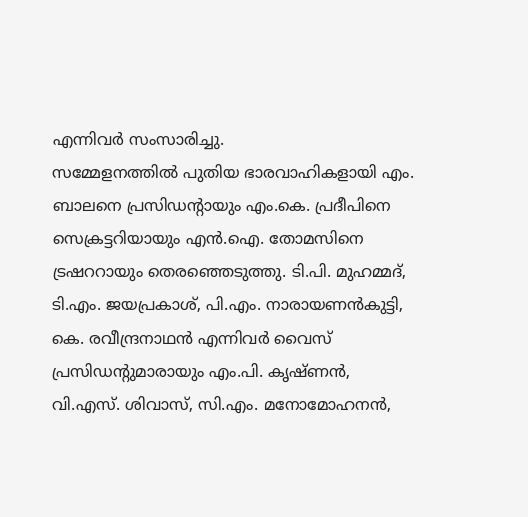എന്നിവർ സംസാരിച്ചു.
സമ്മേളനത്തിൽ പുതിയ ഭാരവാഹികളായി എം. ബാലനെ പ്രസിഡന്റായും എം.കെ. പ്രദീപിനെ സെക്രട്ടറിയായും എൻ.ഐ. തോമസിനെ ട്രഷററായും തെരഞ്ഞെടുത്തു. ടി.പി. മുഹമ്മദ്, ടി.എം. ജയപ്രകാശ്, പി.എം. നാരായണൻകുട്ടി, കെ. രവീന്ദ്രനാഥൻ എന്നിവർ വൈസ് പ്രസിഡന്റുമാരായും എം.പി. കൃഷ്ണൻ, വി.എസ്. ശിവാസ്, സി.എം. മനോമോഹനൻ,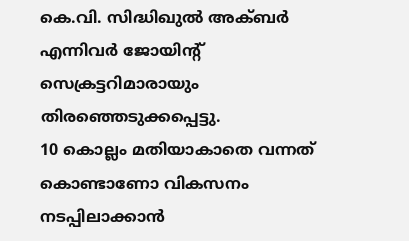കെ.വി. സിദ്ധിഖുൽ അക്ബർ എന്നിവർ ജോയിന്റ് സെക്രട്ടറിമാരായും തിരഞ്ഞെടുക്കപ്പെട്ടു.
10 കൊല്ലം മതിയാകാതെ വന്നത് കൊണ്ടാണോ വികസനം നടപ്പിലാക്കാൻ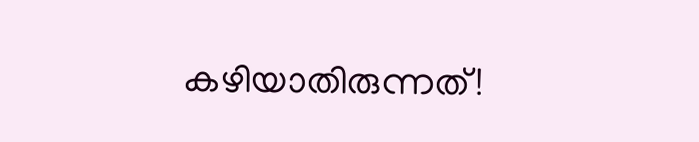കഴിയാതിരുന്നത്!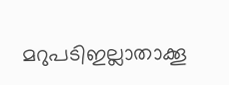മറുപടിഇല്ലാതാക്കൂ